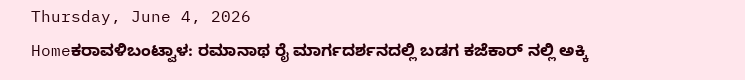Thursday, June 4, 2026
Homeಕರಾವಳಿಬಂಟ್ವಾಳ: ರಮಾನಾಥ ರೈ ಮಾರ್ಗದರ್ಶನದಲ್ಲಿ ಬಡಗ ಕಜೆಕಾರ್ ನಲ್ಲಿ ಅಕ್ಕಿ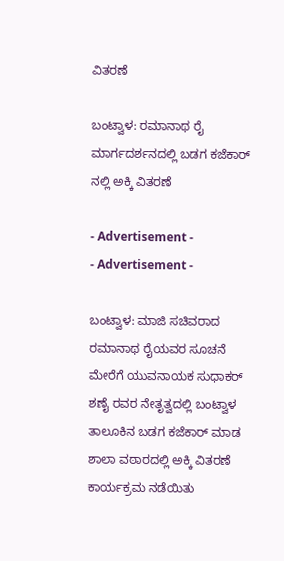ವಿತರಣೆ

ಬಂಟ್ವಾಳ: ರಮಾನಾಥ ರೈ ಮಾರ್ಗದರ್ಶನದಲ್ಲಿ ಬಡಗ ಕಜೆಕಾರ್ ನಲ್ಲಿ ಅಕ್ಕಿ ವಿತರಣೆ

- Advertisement -
- Advertisement -

ಬಂಟ್ವಾಳ: ಮಾಜಿ ಸಚಿವರಾದ ರಮಾನಾಥ ರೈಯವರ ಸೂಚನೆ ಮೇರೆಗೆ ಯುವನಾಯಕ ಸುಧಾಕರ್ ಶಣೈ ರವರ ನೇತೃತ್ವದಲ್ಲಿ ಬಂಟ್ವಾಳ ತಾಲೂಕಿನ ಬಡಗ ಕಜೆಕಾರ್ ಮಾಡ ಶಾಲಾ ವಠಾರದಲ್ಲಿ ಅಕ್ಕಿ ವಿತರಣೆ ಕಾರ್ಯಕ್ರಮ ನಡೆಯಿತು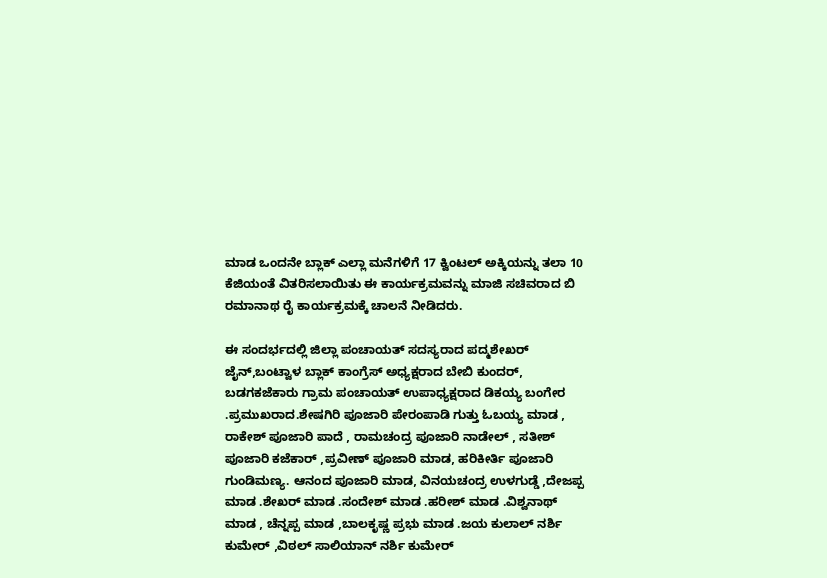ಮಾಡ ಒಂದನೇ ಬ್ಲಾಕ್ ಎಲ್ಲಾ ಮನೆಗಳಿಗೆ 17 ಕ್ವಿಂಟಲ್ ಅಕ್ಕಿಯನ್ನು ತಲಾ 10 ಕೆಜಿಯಂತೆ ವಿತರಿಸಲಾಯಿತು ಈ ಕಾರ್ಯಕ್ರಮವನ್ನು ಮಾಜಿ ಸಚಿವರಾದ ಬಿ ರಮಾನಾಥ ರೈ ಕಾರ್ಯಕ್ರಮಕ್ಕೆ ಚಾಲನೆ ನೀಡಿದರು.

ಈ ಸಂದರ್ಭದಲ್ಲಿ ಜಿಲ್ಲಾ ಪಂಚಾಯತ್ ಸದಸ್ಯರಾದ ಪದ್ಮಶೇಖರ್ ಜೈನ್,ಬಂಟ್ವಾಳ ಬ್ಲಾಕ್ ಕಾಂಗ್ರೆಸ್ ಅಧ್ಯಕ್ಷರಾದ ಬೇಬಿ ಕುಂದರ್, ಬಡಗಕಜೆಕಾರು ಗ್ರಾಮ ಪಂಚಾಯತ್ ಉಪಾಧ್ಯಕ್ಷರಾದ ಡಿಕಯ್ಯ ಬಂಗೇರ .ಪ್ರಮುಖರಾದ.ಶೇಷಗಿರಿ ಪೂಜಾರಿ ಪೇರಂಪಾಡಿ ಗುತ್ತು ಓಬಯ್ಯ ಮಾಡ , ರಾಕೇಶ್ ಪೂಜಾರಿ ಪಾದೆ , ರಾಮಚಂದ್ರ ಪೂಜಾರಿ ನಾಡೇಲ್ , ಸತೀಶ್ ಪೂಜಾರಿ ಕಜೆಕಾರ್ ,ಪ್ರವೀಣ್ ಪೂಜಾರಿ ಮಾಡ, ಹರಿಕೀರ್ತಿ ಪೂಜಾರಿ ಗುಂಡಿಮಣ್ಯ. ಆನಂದ ಪೂಜಾರಿ ಮಾಡ, ವಿನಯಚಂದ್ರ ಉಳಗುಡ್ಡೆ ,ದೇಜಪ್ಪ ಮಾಡ .ಶೇಖರ್ ಮಾಡ .ಸಂದೇಶ್ ಮಾಡ .ಹರೀಶ್ ಮಾಡ .ವಿಶ್ವನಾಥ್ ಮಾಡ , ಚೆನ್ನಪ್ಪ ಮಾಡ ,ಬಾಲಕೃಷ್ಣ ಪ್ರಭು ಮಾಡ .ಜಯ ಕುಲಾಲ್ ನರ್ಶಿ ಕುಮೇರ್ ,ವಿಠಲ್ ಸಾಲಿಯಾನ್ ನರ್ಶಿ ಕುಮೇರ್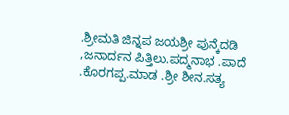.ಶ್ರೀಮತಿ ಜಿನ್ನಪ ಜಯಶ್ರೀ ಪುನ್ಕೆದಡಿ ,ಜನಾರ್ದನ ಪಿತ್ತಿಲು.ಪದ್ಮನಾಭ .ಪಾದೆ .ಕೊರಗಪ್ಪ.ಮಾಡ .ಶ್ರೀ ಶೀನ.ಸತ್ಯ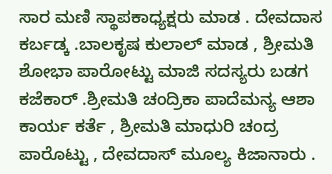ಸಾರ ಮಣಿ ಸ್ಥಾಪಕಾಧ್ಯಕ್ಷರು ಮಾಡ . ದೇವದಾಸ ಕರ್ಬಡ್ಕ .ಬಾಲಕೃಷ ಕುಲಾಲ್ ಮಾಡ , ಶ್ರೀಮತಿ ಶೋಭಾ ಪಾರೋಟ್ಟು ಮಾಜಿ ಸದಸ್ಯರು ಬಡಗ ಕಜೆಕಾರ್ .ಶ್ರೀಮತಿ ಚಂದ್ರಿಕಾ ಪಾದೆಮನ್ಯ ಆಶಾ ಕಾರ್ಯ ಕರ್ತೆ , ಶ್ರೀಮತಿ ಮಾಧುರಿ ಚಂದ್ರ ಪಾರೊಟ್ಟು , ದೇವದಾಸ್ ಮೂಲ್ಯ ಕಿಜಾನಾರು .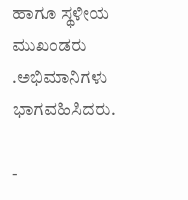ಹಾಗೂ ಸ್ಥಳೀಯ ಮುಖಂಡರು .ಅಭಿಮಾನಿಗಳು ಭಾಗವಹಿಸಿದರು.

-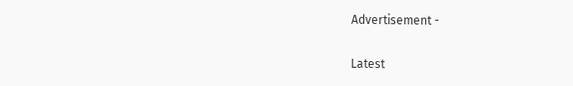Advertisement -

Latest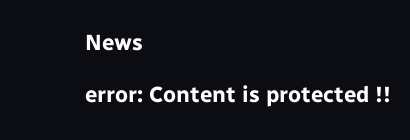News

error: Content is protected !!